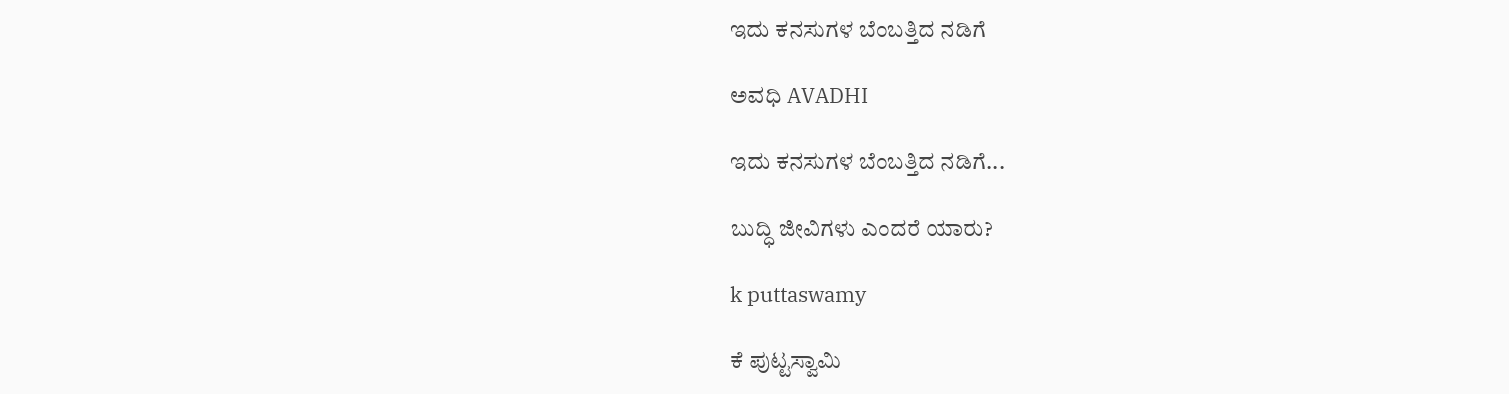ಇದು ಕನಸುಗಳ ಬೆಂಬತ್ತಿದ ನಡಿಗೆ‍

ಅವಧಿ AVADHI

ಇದು ಕನಸುಗಳ ಬೆಂಬತ್ತಿದ ನಡಿಗೆ...

ಬುದ್ಧಿ ಜೀವಿಗಳು ಎಂದರೆ ಯಾರು?

k puttaswamy

ಕೆ ಪುಟ್ಟಸ್ವಾಮಿ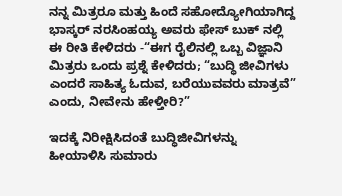ನನ್ನ ಮಿತ್ರರೂ ಮತ್ತು ಹಿಂದೆ ಸಹೋದ್ಯೋಗಿಯಾಗಿದ್ದ ಭಾಸ್ಕರ್ ನರಸಿಂಹಯ್ಯ ಅವರು ಫೇಸ್ ಬುಕ್ ನಲ್ಲಿ ಈ ರೀತಿ ಕೇಳಿದರು -“ಈಗ ರೈಲಿನಲ್ಲಿ ಒಬ್ಬ ವಿಜ್ಞಾನಿ ಮಿತ್ರರು ಒಂದು ಪ್ರಶ್ನೆ ಕೇಳಿದರು; “ಬುದ್ಧಿ ಜೀವಿಗಳು ಎಂದರೆ ಸಾಹಿತ್ಯ ಓದುವ, ಬರೆಯುವವರು ಮಾತ್ರವೆ” ಎಂದು, ನೀವೇನು ಹೇಳ್ತೀರಿ?”

ಇದಕ್ಕೆ ನಿರೀಕ್ಷಿಸಿದಂತೆ ಬುದ್ಧಿಜೀವಿಗಳನ್ನು ಹೀಯಾಳಿಸಿ ಸುಮಾರು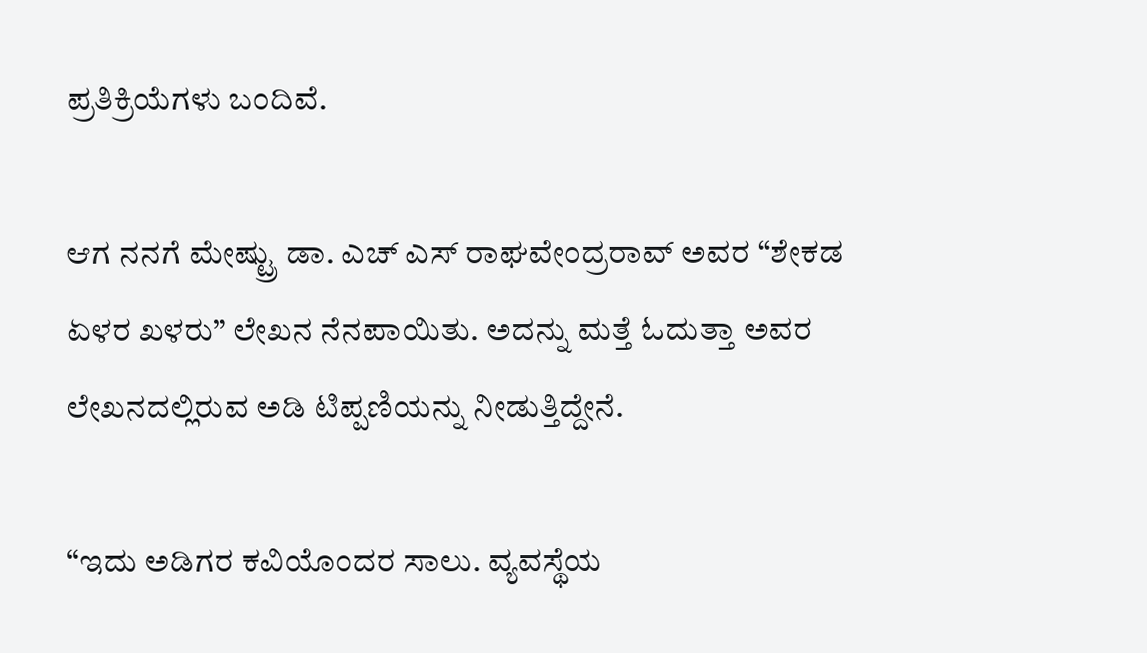ಪ್ರತಿಕ್ರಿಯೆಗಳು ಬಂದಿವೆ.

ಆಗ ನನಗೆ ಮೇಷ್ಟ್ರು ಡಾ. ಎಚ್ ಎಸ್ ರಾಘವೇಂದ್ರರಾವ್ ಅವರ “ಶೇಕಡ ಏಳರ ಖಳರು” ಲೇಖನ ನೆನಪಾಯಿತು. ಅದನ್ನು ಮತ್ತೆ ಓದುತ್ತಾ ಅವರ ಲೇಖನದಲ್ಲಿರುವ ಅಡಿ ಟಿಪ್ಪಣಿಯನ್ನು ನೀಡುತ್ತಿದ್ದೇನೆ.

“ಇದು ಅಡಿಗರ ಕವಿಯೊಂದರ ಸಾಲು. ವ್ಯವಸ್ಥೆಯ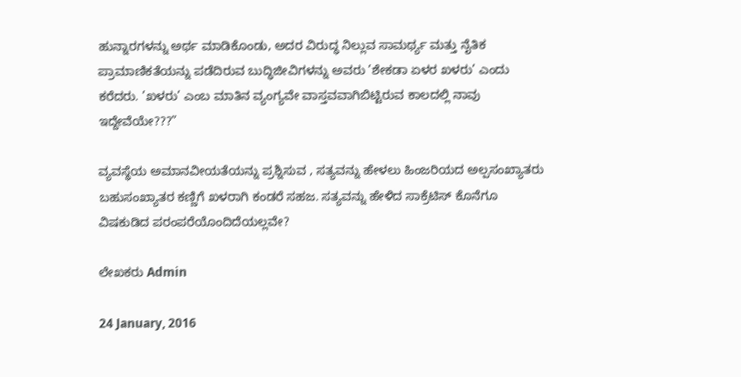ಹುನ್ನಾರಗಳನ್ನು ಅರ್ಥ ಮಾಡಿಕೊಂಡು, ಅದರ ವಿರುದ್ಧ ನಿಲ್ಲುವ ಸಾಮರ್ಥ್ಯ ಮತ್ತು ನೈತಿಕ ಪ್ರಾಮಾಣಿಕತೆಯನ್ನು ಪಡೆದಿರುವ ಬುದ್ಧಿಜೀವಿಗಳನ್ನು ಅವರು ’ಶೇಕಡಾ ಏಳರ ಖಳರು’ ಎಂದು ಕರೆದರು. ’ಖಳರು’ ಎಂಬ ಮಾತಿನ ವ್ಯಂಗ್ಯವೇ ವಾಸ್ತವವಾಗಿಬಿಟ್ಟಿರುವ ಕಾಲದಲ್ಲಿ ನಾವು ಇದ್ದೇವೆಯೇ???”

ವ್ಯವಸ್ಥೆಯ ಅಮಾನವೀಯತೆಯನ್ನು ಪ್ರಶ್ನಿಸುವ , ಸತ್ಯವನ್ನು ಹೇಳಲು ಹಿಂಜರಿಯದ ಅಲ್ಪಸಂಖ್ಯಾತರು ಬಹುಸಂಖ್ಯಾತರ ಕಣ್ಣಿಗೆ ಖಳರಾಗಿ ಕಂಡರೆ ಸಹಜ. ಸತ್ಯವನ್ನು ಹೇಳಿದ ಸಾಕ್ರೆಟಿಸ್ ಕೊನೆಗೂ ವಿಷಕುಡಿದ ಪರಂಪರೆಯೊಂದಿದೆಯಲ್ಲವೇ?

ಲೇಖಕರು Admin

24 January, 2016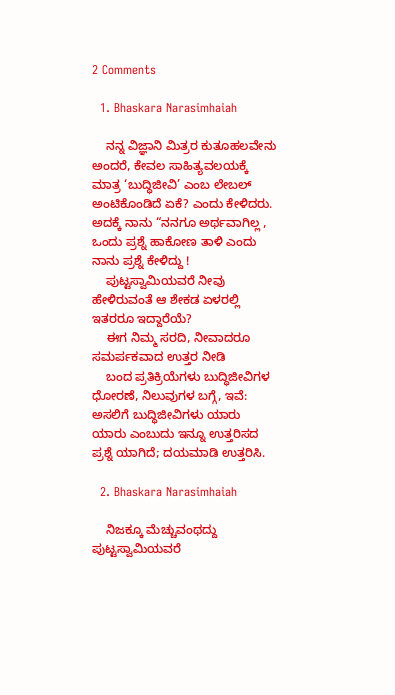2 Comments

  1. Bhaskara Narasimhaiah

    ನನ್ನ ವಿಜ್ಞಾನಿ ಮಿತ್ರರ ಕುತೂಹಲವೇನು ಅಂದರೆ, ಕೇವಲ ಸಾಹಿತ್ಯವಲಯಕ್ಕೆ ಮಾತ್ರ ‘ಬುದ್ಧಿಜೀವಿ’ ಎಂಬ ಲೇಬಲ್ ಅಂಟಿಕೊಂಡಿದೆ ಏಕೆ? ಎಂದು ಕೇಳಿದರು. ಅದಕ್ಕೆ ನಾನು “ನನಗೂ ಅರ್ಥವಾಗಿಲ್ಲ , ಒಂದು ಪ್ರಶ್ನೆ ಹಾಕೋಣ ತಾಳಿ ಎಂದು ನಾನು ಪ್ರಶ್ನೆ ಕೇಳಿದ್ದು !
    ಪುಟ್ಟಸ್ವಾಮಿಯವರೆ ನೀವು ಹೇಳಿರುವಂತೆ ಆ ಶೇಕಡ ಏಳರಲ್ಲಿ ಇತರರೂ ಇದ್ದಾರೆಯೆ?
    ಈಗ ನಿಮ್ಮ ಸರದಿ, ನೀವಾದರೂ ಸಮರ್ಪಕವಾದ ಉತ್ತರ ನೀಡಿ
    ಬಂದ ಪ್ರತಿಕ್ರಿಯೆಗಳು ಬುದ್ಧಿಜೀವಿಗಳ ಧೋರಣೆ, ನಿಲುವುಗಳ ಬಗ್ಗೆ, ಇವೆ: ಅಸಲಿಗೆ ಬುದ್ಧಿಜೀವಿಗಳು ಯಾರು ಯಾರು ಎಂಬುದು ಇನ್ನೂ ಉತ್ತರಿಸದ ಪ್ರಶ್ನೆ ಯಾಗಿದೆ; ದಯಮಾಡಿ ಉತ್ತರಿಸಿ.

  2. Bhaskara Narasimhaiah

    ನಿಜಕ್ಕೂ ಮೆಚ್ಚುವಂಥದ್ದು ಪುಟ್ಟಸ್ವಾಮಿಯವರೆ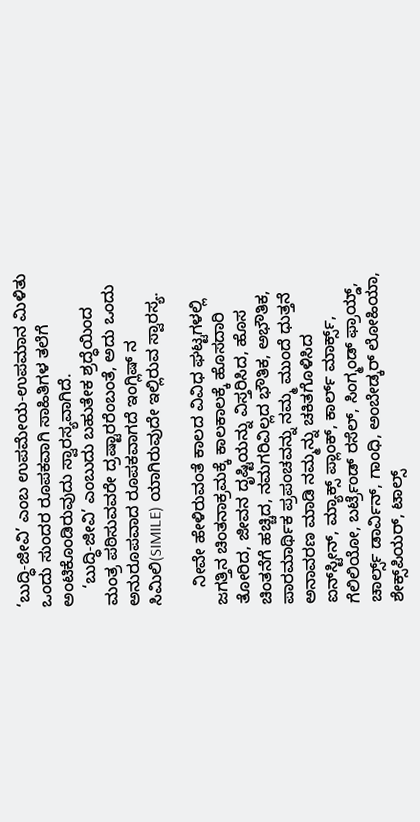‘ಬುದ್ಧಿ-ಜೀವಿ’ ಎಂಬ ಉಪಮೇಯ-ಉಪಮಾನ ಮಿಳಿತು ಒಂದು ಸುಂದರ ರೂಪಕವಾಗಿ ಸಾಹಿತಿಗಳ ತಲೆಗೆ ಅಂಟಿಕೊಂಡಿರುವುದು ಸ್ವಾರಸ್ಯವಾಗಿದೆ.
    ‘ಬುದ್ಧಿ-ಜೀವಿ’ ಎಂಬುದು ಬಹುತೇಕ ಶ್ರದ್ಧೆಯಿಂದ ಮಂತ್ರ ಪಠಿಸುವವರೇ ದ್ರಷ್ಟಾರರೆಂಬಂತೆ, ಅದು ಒಂದು ಅನುರೂಪವಾದ ರೂಪಕವಾಗದೆ ಇಂಗ್ಲಿಷ್ ನ ಸಿಮಿಲಿ(SIMILE) ಯಾಗಿರುವುದೇ ಇಲ್ಲಿರುವ ಸ್ವಾರಸ್ಯ.

    ನೀವೇ ಹೇಳಿರುವಂತೆ ಕಾಲದ ವಿವಿಧ ಘಟ್ಟಗಳಲ್ಲಿ ಜಗತ್ತಿನ ಚಿಂತನಾಕ್ರಮಕ್ಕೆ ಕಾಲಕಾಲಕ್ಕೆ ಹೊಸದಾರಿ ತೋರಿದ, ಜೀವನ ದೃಷ್ಟಿಯನ್ನು ವಿಸ್ತರಿಸಿದ, ಹೊಸ ಚಿಂತನೆಗೆ ಹಚ್ಚಿದ, ನಮಗರಿವಿಲ್ಲದ ಭೌತಿಕ, ಅಭೌತಿಕ, ಪಾರಮಾರ್ಥಿಕ ಪ್ರಪಂಚವನ್ನು ನಮ್ಮ ಮುಂದೆ ಧುತ್ತನೆ ಅನಾವರಣ ಮಾಡಿ ನಮ್ಮನ್ನು ಚಕಿತಗೊಳಿಸಿದ ಐನ್‌ಸ್ಟೀನ್, ಮ್ಯಾಕ್ಸ್ ಪ್ಲಾಂಕ್, ಕಾರ್ಲ್ ಮಾರ್ಕ್ಸ್, ಗೆಲಿಲಿಯೋ, ಬರ್ಟ್ರೆಂಡ್ ರಸೆಲ್, ಸಿಂಗ್ಮಂಡ್ ಫ್ರಾಯ್ಡ್, ಚಾರ್ಲ್ಸ್ ಡಾರ್ವಿನ್, ಗಾಂಧಿ, ಅಂಬೇಡ್ಕರ್ ಲೋಹಿಯಾ, ಶೇಕ್ಸ್‌ಪಿಯರ್, ಟಾಲ್ಸ್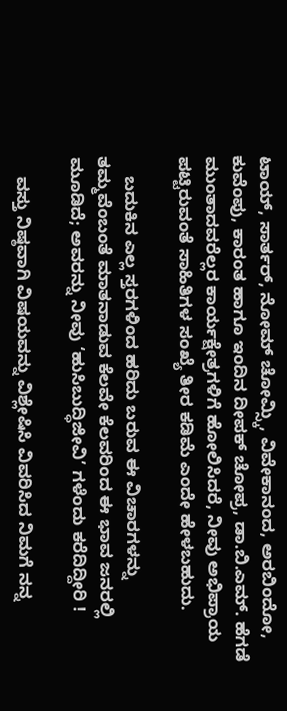ಟಾಯ್, ಸಾರ್ತರ್, ನೋಮ್ ಚೋಮ್ಸ್ಕಿ, ವಿವೇಕಾನಂದ, ಅರಬಿಂದೋ, ಕುವೆಂಪು, ಕಾರಂತ ಹಾಗೂ ಇಂದಿನ ದೀಪಕ್ ಚೋಪ್ರ, ಡಾ.ಬಿ.ಎಮ್. ಹೆಗಡೆ ಮುಂತಾದವರೆಲ್ಲರ ಕಾರ್ಯಕ್ಷೇತ್ರಗಳಿಗೆ ಹೋಲಿಸಿದರೆ, ನೀವು ಅಭಿಪ್ರಾಯ ಪಟ್ಟಿರುವಂತೆ ಸಾಹಿತಿಗಳ ಸಂಖ್ಯೆ ತೀರ ಕಡಿಮೆ ಎಂದೇ ಹೇಳಬಹುದು.

    ಬದುಕಿನ ಎಲ್ಲ ಸ್ತರಗಳಿಂದ ಹರಿದು ಬರುವ ಈ ವಿಚಾರಗಳನ್ನು ತಮ್ಮವೆಂಬಂತೆ ಮಾತನಾಡುವ ಕೆಲವೇ ಕೆಲವರಿಂದ ಈ ಭಾವ ಜನರಲ್ಲಿ ಮೂಡಿದೆ; ಅವರನ್ನು ನೀವು ‘ಹುಸಿಬುದ್ಧಿಜೀವಿ’ ಗಳೆಂದು ಕರೆದಿದ್ದೀರಿ !

    ವಸ್ತು ನಿಷ್ಠವಾಗಿ ವಿಷಯವನ್ನು ವಿಶ್ಲೇಷಿಸಿ ವಿವರಿಸಿದ ನಿಮಗೆ ನನ್ನ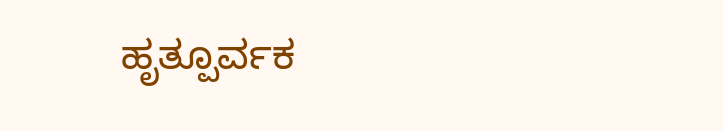ಹೃತ್ಪೂರ್ವಕ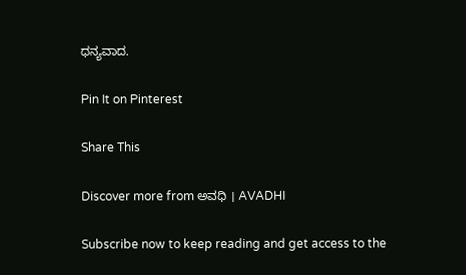ಧನ್ಯವಾದ.

Pin It on Pinterest

Share This

Discover more from ಅವಧಿ । AVADHI

Subscribe now to keep reading and get access to the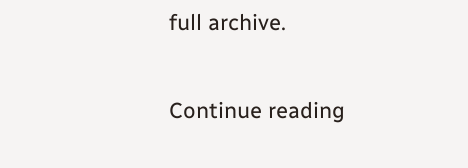full archive.

Continue reading